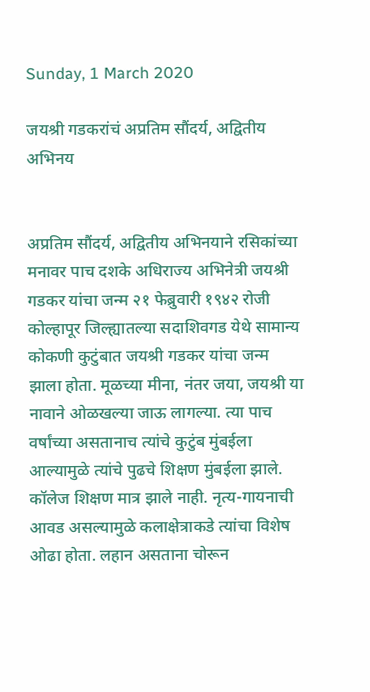Sunday, 1 March 2020

जयश्री गडकरांचं अप्रतिम सौंदर्य, अद्वितीय अभिनय


अप्रतिम सौंदर्य, अद्वितीय अभिनयाने रसिकांच्या मनावर पाच दशके अधिराज्य अभिनेत्री जयश्री गडकर यांचा जन्म २१ फेब्रुवारी १९४२ रोजी कोल्हापूर जिल्ह्यातल्या सदाशिवगड येथे सामान्य कोकणी कुटुंबात जयश्री गडकर यांचा जन्म झाला होता. मूळच्या मीना, नंतर जया, जयश्री या नावाने ओळखल्या जाऊ लागल्या. त्या पाच वर्षांच्या असतानाच त्यांचे कुटुंब मुंबईला आल्यामुळे त्यांचे पुढचे शिक्षण मुंबईला झाले. कॉलेज शिक्षण मात्र झाले नाही. नृत्य-गायनाची आवड असल्यामुळे कलाक्षेत्राकडे त्यांचा विशेष ओढा होता. लहान असताना चोरून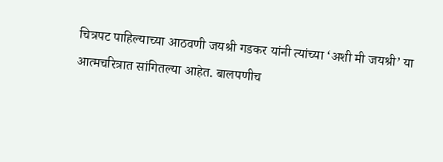चित्रपट पाहिल्याच्या आठवणी जयश्री गडकर यांनी त्यांच्या ‘अशी मी जयश्री’ या आत्मचरित्रात सांगितल्या आहेत. बालपणीच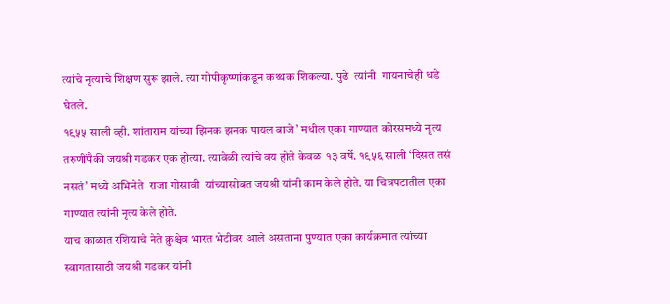त्यांचे नृत्याचे शिक्षण सुरू झाले. त्या गोपीकृष्णांकडून कथ्थक शिकल्या. पुढे  त्यांनी  गायनाचेही धडे घेतले.
१९५५ साली व्ही. शांताराम यांच्या झिनक झनक पायल बाजे’ मधील एका गाण्यात कोरसमध्ये नृत्य तरुणींपैकी जयश्री गडकर एक होत्या. त्यावेळी त्यांचे वय होते केवळ  १३ वर्षे. १९५६ साली ‘दिसत तसं नसतं’ मध्ये अभिनेते  राजा गोसावी  यांच्यासोबत जयश्री यांनी काम केले होते. या चित्रपटातील एका गाण्यात त्यांनी नृत्य केले होते.
याच काळात रशियाचे नेते क्रुश्चेव भारत भेटीवर आले असताना पुण्यात एका कार्यक्रमात त्यांच्या स्वागतासाठी जयश्री गडकर यांनी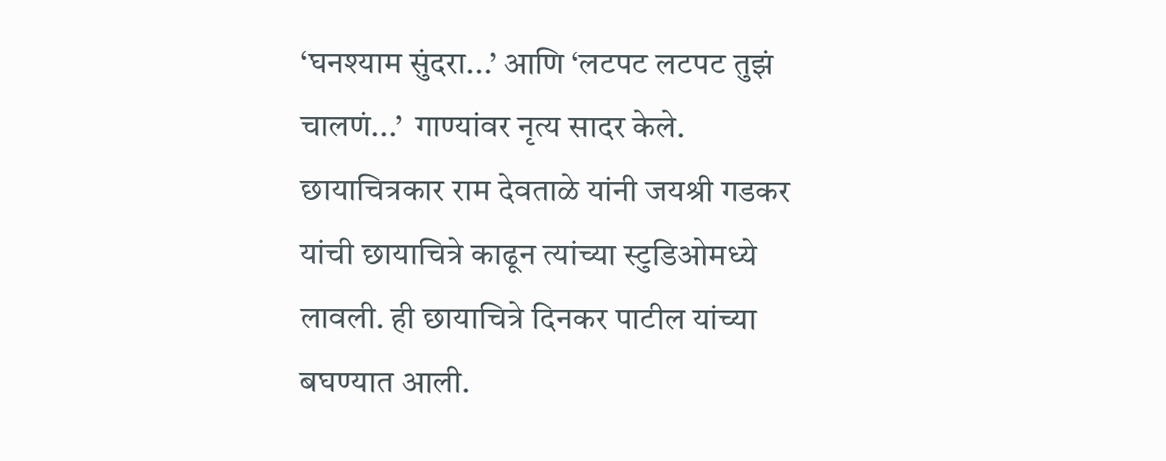‘घनश्याम सुंदरा...’ आणि ‘लटपट लटपट तुझं चालणं...’  गाण्यांवर नृत्य सादर केले.  छायाचित्रकार राम देवताळे यांनी जयश्री गडकर यांची छायाचित्रे काढून त्यांच्या स्टुडिओमध्ये लावली. ही छायाचित्रे दिनकर पाटील यांच्या बघण्यात आली.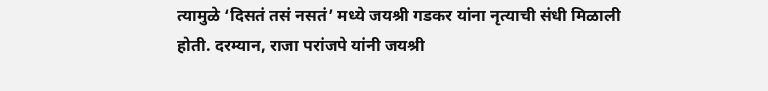त्यामुळे ‘दिसतं तसं नसतं’ मध्ये जयश्री गडकर यांना नृत्याची संधी मिळाली होती. दरम्यान, राजा परांजपे यांनी जयश्री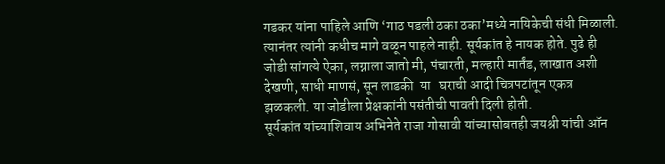गडकर यांना पाहिले आणि ‘गाठ पडली ठका ठका’मध्ये नायिकेची संधी मिळाली. त्यानंतर त्यांनी कधीच मागे वळून पाहले नाही. सूर्यकांत हे नायक होते. पुढे ही जोडी सांगत्ये ऐका, लग्नाला जातो मी, पंचारती, मल्हारी मार्तंड, लाखात अशी देखणी, साधी माणसं, सून लाडकी  या   घराची आदी चित्रपटांतून एकत्र झळकली. या जोडीला प्रेक्षकांनी पसंतीची पावती दिली होती.
सूर्यकांत यांच्याशिवाय अभिनेते राजा गोसावी यांच्यासोबतही जयश्री यांची ऑन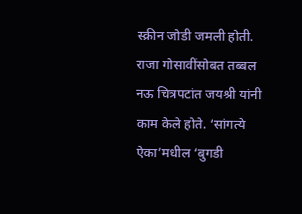स्क्रीन जोडी जमली होती. राजा गोसावींसोबत तब्बल नऊ चित्रपटांत जयश्री यांनी काम केले होते. ‘सांगत्ये ऐका’मधील ‘बुगडी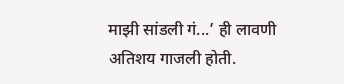माझी सांडली गं...’ ही लावणी अतिशय गाजली होती.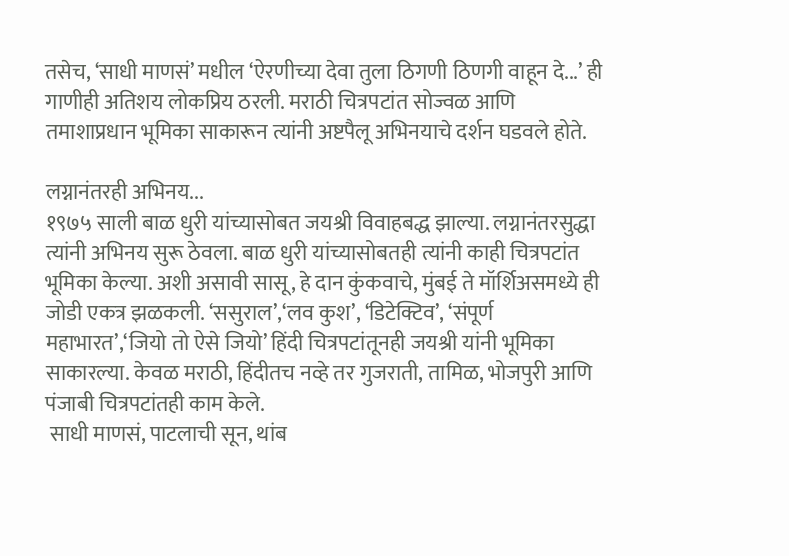तसेच, ‘साधी माणसं’ मधील ‘ऐरणीच्या देवा तुला ठिगणी ठिणगी वाहून दे...’ ही गाणीही अतिशय लोकप्रिय ठरली. मराठी चित्रपटांत सोज्वळ आणि तमाशाप्रधान भूमिका साकारून त्यांनी अष्टपैलू अभिनयाचे दर्शन घडवले होते.

लग्नानंतरही अभिनय...
१९७५ साली बाळ धुरी यांच्यासोबत जयश्री विवाहबद्ध झाल्या. लग्नानंतरसुद्धा त्यांनी अभिनय सुरू ठेवला. बाळ धुरी यांच्यासोबतही त्यांनी काही चित्रपटांत भूमिका केल्या. अशी असावी सासू, हे दान कुंकवाचे, मुंबई ते मॉर्शिअसमध्ये ही जोडी एकत्र झळकली. ‘ससुराल’,‘लव कुश’, ‘डिटेक्टिव’, ‘संपूर्ण महाभारत’,‘जियो तो ऐसे जियो’ हिंदी चित्रपटांतूनही जयश्री यांनी भूमिका साकारल्या. केवळ मराठी, हिंदीतच नव्हे तर गुजराती, तामिळ, भोजपुरी आणि पंजाबी चित्रपटांतही काम केले.
 साधी माणसं, पाटलाची सून, थांब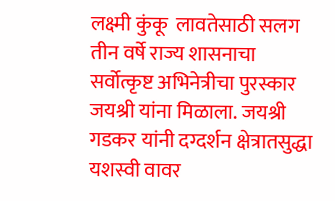लक्ष्मी कुंकू  लावतेसाठी सलग तीन वर्षे राज्य शासनाचा सर्वोत्कृष्ट अभिनेत्रीचा पुरस्कार जयश्री यांना मिळाला. जयश्री गडकर यांनी दग्दर्शन क्षेत्रातसुद्धा यशस्वी वावर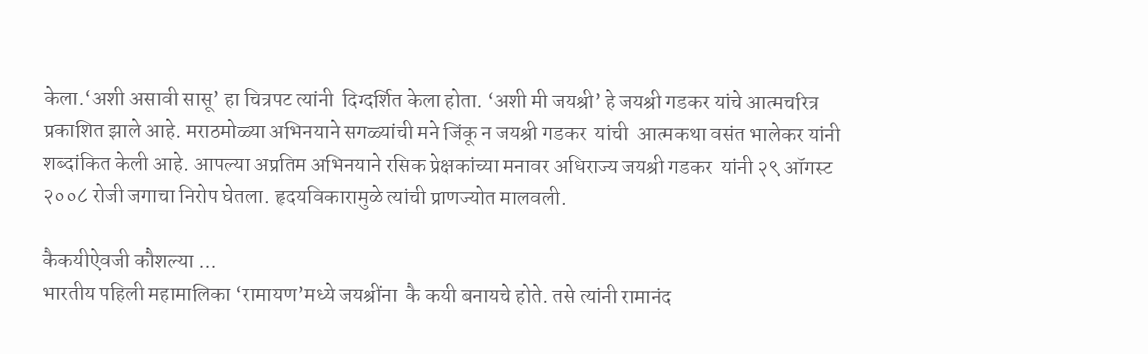केला.‘अशी असावी सासू’ हा चित्रपट त्यांनी  दिग्दर्शित केला होता. ‘अशी मी जयश्री’ हे जयश्री गडकर यांचे आत्मचरित्र प्रकाशित झाले आहे. मराठमोळ्या अभिनयाने सगळ्यांची मने जिंकू न जयश्री गडकर  यांची  आत्मकथा वसंत भालेकर यांनी  शब्दांकित केली आहे. आपल्या अप्रतिम अभिनयाने रसिक प्रेक्षकांच्या मनावर अधिराज्य जयश्री गडकर  यांनी २९ ऑगस्ट २००८ रोजी जगाचा निरोप घेतला. हृदयविकारामुळे त्यांची प्राणज्योत मालवली.

कैकयीऐवजी कौशल्या ...
भारतीय पहिली महामालिका ‘रामायण’मध्ये जयश्रींना  कै कयी बनायचे होते. तसे त्यांनी रामानंद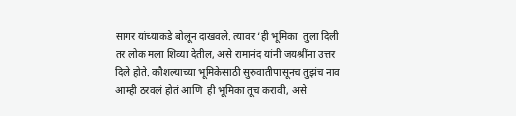सागर यांच्याकडे बोलून दाखवले. त्यावर ‘ही भूमिका  तुला दिली तर लोक मला शिव्या देतील, असे रामानंद यांनी जयश्रींना उत्तर दिले होते. कौशल्याच्या भूमिकेसाठी सुरुवातीपासूनच तुझंच नाव आम्ही ठरवलं होतं आणि  ही भूमिका तूच करावी, असे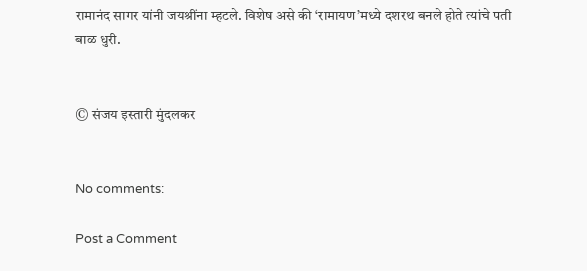रामानंद सागर यांनी जयश्रींना म्हटले. विशेष असे की ‘रामायण’मध्ये दशरथ बनले होते त्यांचे पती बाळ धुरी.


© संजय इस्तारी मुंदलकर


No comments:

Post a Comment